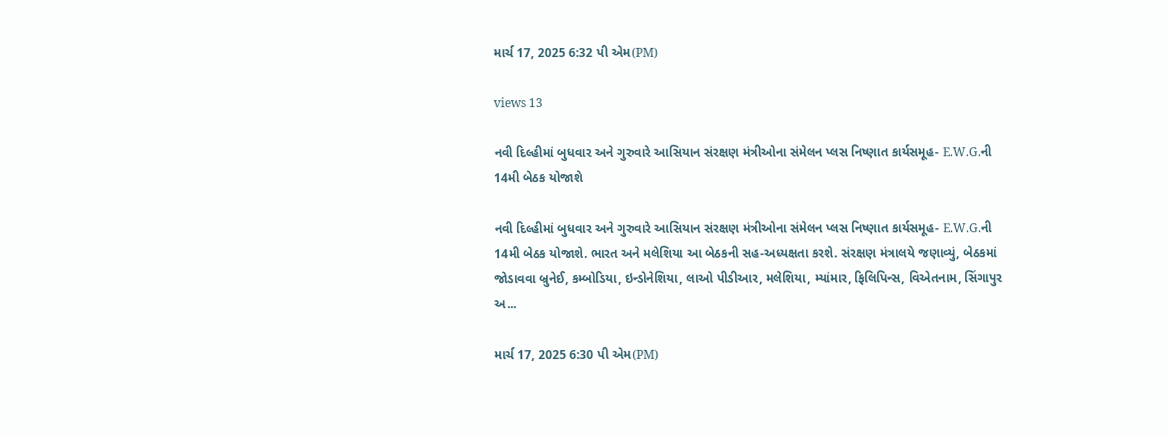માર્ચ 17, 2025 6:32 પી એમ(PM)

views 13

નવી દિલ્હીમાં બુધવાર અને ગુરુવારે આસિયાન સંરક્ષણ મંત્રીઓના સંમેલન પ્લસ નિષ્ણાત કાર્યસમૂહ- E.W.G.ની 14મી બેઠક યોજાશે

નવી દિલ્હીમાં બુધવાર અને ગુરુવારે આસિયાન સંરક્ષણ મંત્રીઓના સંમેલન પ્લસ નિષ્ણાત કાર્યસમૂહ- E.W.G.ની 14મી બેઠક યોજાશે. ભારત અને મલેશિયા આ બેઠકની સહ-અધ્યક્ષતા કરશે. સંરક્ષણ મંત્રાલયે જણાવ્યું, બેઠકમાં જોડાવવા બ્રુનેઈ, કમ્બોડિયા, ઇન્ડોનેશિયા, લાઓ પીડીઆર, મલેશિયા, મ્યાંમાર, ફિલિપિન્સ, વિએતનામ, સિંગાપુર અ...

માર્ચ 17, 2025 6:30 પી એમ(PM)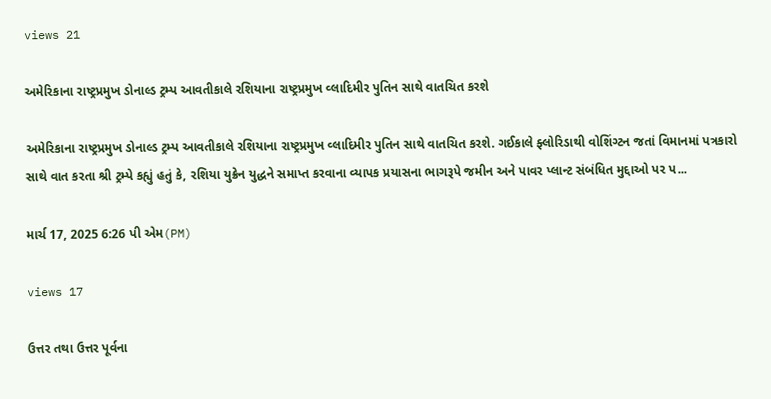views 21

અમેરિકાના રાષ્ટ્રપ્રમુખ ડોનાલ્ડ ટ્રમ્પ આવતીકાલે રશિયાના રાષ્ટ્રપ્રમુખ વ્લાદિમીર પુતિન સાથે વાતચિત કરશે

અમેરિકાના રાષ્ટ્રપ્રમુખ ડોનાલ્ડ ટ્રમ્પ આવતીકાલે રશિયાના રાષ્ટ્રપ્રમુખ વ્લાદિમીર પુતિન સાથે વાતચિત કરશે. ગઈકાલે ફ્લોરિડાથી વોશિંગ્ટન જતાં વિમાનમાં પત્રકારો સાથે વાત કરતા શ્રી ટ્રમ્પે કહ્યું હતું કે, રશિયા યુક્રેન યુદ્ધને સમાપ્ત કરવાના વ્યાપક પ્રયાસના ભાગરૂપે જમીન અને પાવર પ્લાન્ટ સંબંધિત મુદ્દાઓ પર પ...

માર્ચ 17, 2025 6:26 પી એમ(PM)

views 17

ઉત્તર તથા ઉત્તર પૂર્વના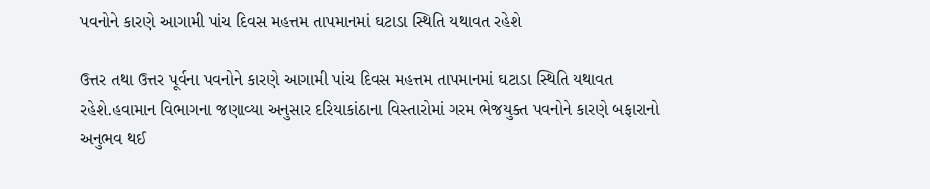પવનોને કારણે આગામી પાંચ દિવસ મહત્તમ તાપમાનમાં ઘટાડા સ્થિતિ યથાવત રહેશે

ઉત્તર તથા ઉત્તર પૂર્વના પવનોને કારણે આગામી પાંચ દિવસ મહત્તમ તાપમાનમાં ઘટાડા સ્થિતિ યથાવત રહેશે.હવામાન વિભાગના જણાવ્યા અનુસાર દરિયાકાંઠાના વિસ્તારોમાં ગરમ ભેજયુક્ત પવનોને કારણે બફારાનો અનુભવ થઈ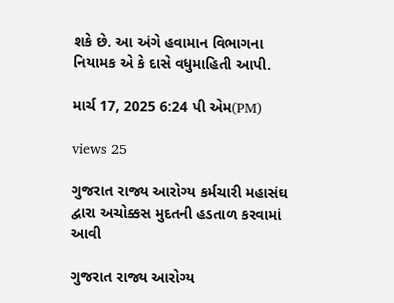શકે છે. આ અંગે હવામાન વિભાગના નિયામક એ કે દાસે વધુમાહિતી આપી.

માર્ચ 17, 2025 6:24 પી એમ(PM)

views 25

ગુજરાત રાજ્ય આરોગ્ય કર્મચારી મહાસંઘ દ્વારા અચોક્કસ મુદતની હડતાળ કરવામાં આવી

ગુજરાત રાજ્ય આરોગ્ય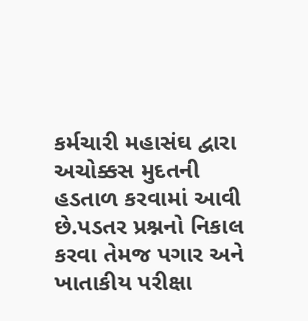કર્મચારી મહાસંઘ દ્વારા અચોક્કસ મુદતની હડતાળ કરવામાં આવી છે.પડતર પ્રશ્નનો નિકાલ કરવા તેમજ પગાર અને ખાતાકીય પરીક્ષા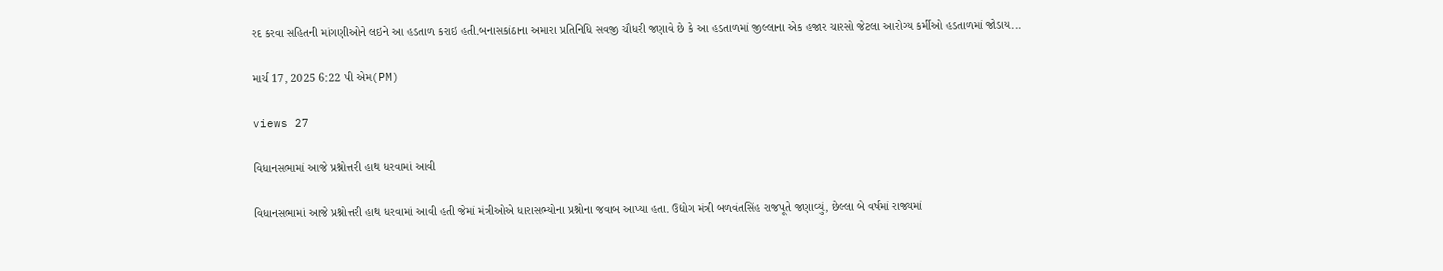રદ કરવા સહિતની માંગણીઓને લઇને આ હડતાળ કરાઇ હતી.બનાસકાંઠાના અમારા પ્રતિનિધિ સવજી ચૌધરી જણાવે છે કે આ હડતાળમાં જીલ્લાના એક હજાર ચારસો જેટલા આરોગ્ય કર્મીઓ હડતાળમાં જોડાય...

માર્ચ 17, 2025 6:22 પી એમ(PM)

views 27

વિધાનસભામાં આજે પ્રશ્નોત્તરી હાથ ધરવામાં આવી

વિધાનસભામાં આજે પ્રશ્નોત્તરી હાથ ધરવામાં આવી હતી જેમાં મંત્રીઓએ ધારાસભ્યોના પ્રશ્નોના જવાબ આપ્યા હતા. ઉદ્યોગ મંત્રી બળવંતસિંહ રાજપૂતે જણાવ્યું, છેલ્લા બે વર્ષમાં રાજ્યમાં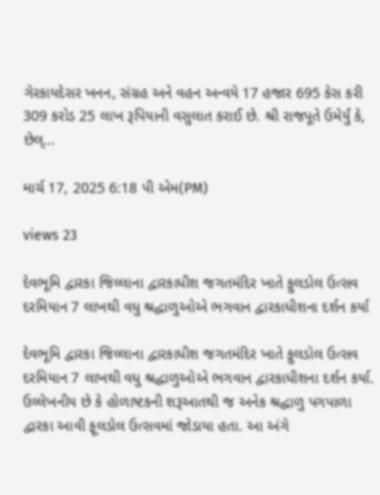ગેરકાયદેસર ખનન, સંગ્રહ અને વહન અન્વયે 17 હજાર 695 કેસ કરી 309 કરોડ 25 લાખ રૂપિયાની વસુલાત કરાઈ છે. શ્રી રાજપૂતે ઉમેર્યું કે, છેલ્...

માર્ચ 17, 2025 6:18 પી એમ(PM)

views 23

દેવભૂમિ દ્વારકા જિલ્લાના દ્વારકાધીશ જગતમંદિર ખાતે ફુલડોલ ઉત્સવ દરમિયાન 7 લાખથી વધુ શ્રદ્ધાળુઓએ ભગવાન દ્વારકાધીશના દર્શન કર્યા

દેવભૂમિ દ્વારકા જિલ્લાના દ્વારકાધીશ જગતમંદિર ખાતે ફુલડોલ ઉત્સવ દરમિયાન 7 લાખથી વધુ શ્રદ્ધાળુઓએ ભગવાન દ્વારકાધીશના દર્શન કર્યા. ઉલ્લેખનીય છે કે હોળાષ્ટકની શરૂઆતથી જ અનેક શ્રદ્ધાળુ પગપાળા દ્વારકા આવી ફૂલડોલ ઉત્સવમાં જોડાયા હતા. આ અંગે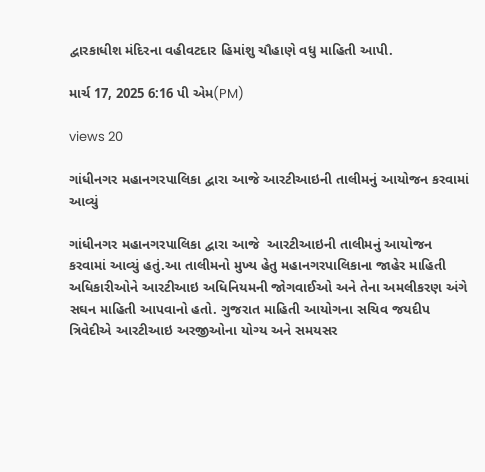દ્વારકાધીશ મંદિરના વહીવટદાર હિમાંશુ ચૌહાણે વધુ માહિતી આપી.

માર્ચ 17, 2025 6:16 પી એમ(PM)

views 20

ગાંધીનગર મહાનગરપાલિકા દ્વારા આજે આરટીઆઇની તાલીમનું આયોજન કરવામાં આવ્યું

ગાંધીનગર મહાનગરપાલિકા દ્વારા આજે  આરટીઆઇની તાલીમનું આયોજન કરવામાં આવ્યું હતું.આ તાલીમનો મુખ્ય હેતુ મહાનગરપાલિકાના જાહેર માહિતી અધિકારીઓને આરટીઆઇ અધિનિયમની જોગવાઈઓ અને તેના અમલીકરણ અંગે સઘન માહિતી આપવાનો હતો. ગુજરાત માહિતી આયોગના સચિવ જયદીપ ત્રિવેદીએ આરટીઆઇ અરજીઓના યોગ્ય અને સમયસર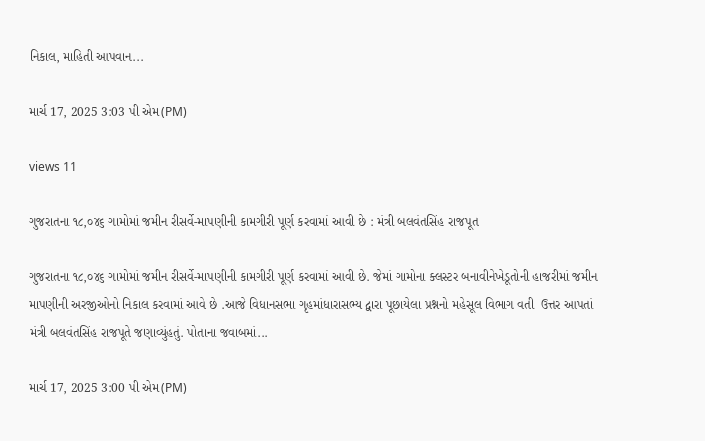નિકાલ, માહિતી આપવાન...

માર્ચ 17, 2025 3:03 પી એમ(PM)

views 11

ગુજરાતના ૧૮,૦૪૬ ગામોમાં જમીન રીસર્વે-માપણીની કામગીરી પૂર્ણ કરવામાં આવી છે : મંત્રી બલવંતસિંહ રાજપૂત

ગુજરાતના ૧૮,૦૪૬ ગામોમાં જમીન રીસર્વે-માપણીની કામગીરી પૂર્ણ કરવામાં આવી છે. જેમાં ગામોના ક્લસ્ટર બનાવીનેખેડૂતોની હાજરીમાં જમીન માપણીની અરજીઓનો નિકાલ કરવામાં આવે છે .આજે વિધાનસભા ગૃહમાંધારાસભ્ય દ્વારા પૂછાયેલા પ્રશ્નનો મહેસૂલ વિભાગ વતી  ઉત્તર આપતાં મંત્રી બલવંતસિંહ રાજપૂતે જણાવ્યુંહતું. પોતાના જવાબમાં...

માર્ચ 17, 2025 3:00 પી એમ(PM)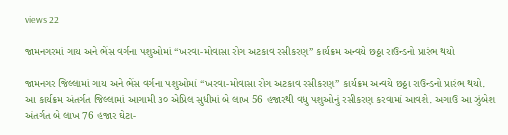views 22

જામનગરમાં ગાય અને ભેંસ વર્ગના પશુઓમાં “ખરવા-મોવાસા રોગ અટકાવ રસીકરણ” કાર્યક્રમ અન્વયે છઠ્ઠા રાઉન્ડનો પ્રારંભ થયો

જામનગર જિલ્લામાં ગાય અને ભેંસ વર્ગના પશુઓમાં “ખરવા-મોવાસા રોગ અટકાવ રસીકરણ” કાર્યક્રમ અન્વયે છઠ્ઠા રાઉન્ડનો પ્રારંભ થયો. આ કાર્યક્રમ અંતર્ગત જિલ્લામાં આગામી ૩૦ એપ્રિલ સુધીમાં બે લાખ 56 હજારથી વધુ પશુઓનું રસીકરણ કરવામાં આવશે. અગાઉ આ ઝુંબેશ અંતર્ગત બે લાખ 76 હજાર ઘેટા-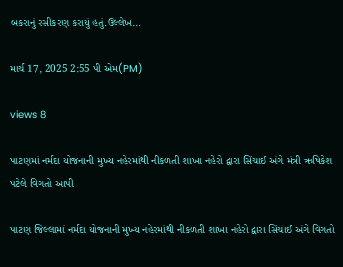બકરાનું રસીકરણ કરાયું હતું.ઉલ્લેખ...

માર્ચ 17, 2025 2:55 પી એમ(PM)

views 8

પાટણમાં નર્મદા યોજનાની મુખ્ય નહેરમાંથી નીકળતી શાખા નહેરો દ્વારા સિંચાઈ અંગે મંત્રી ઋષિકેશ પટેલે વિગતો આપી

પાટણ જિલ્લામાં નર્મદા યોજનાની મુખ્ય નહેરમાંથી નીકળતી શાખા નહેરો દ્વારા સિંચાઈ અંગે વિગતો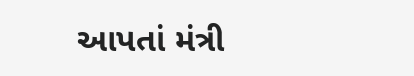આપતાં મંત્રી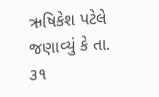ઋષિકેશ પટેલે જણાવ્યું કે તા. ૩૧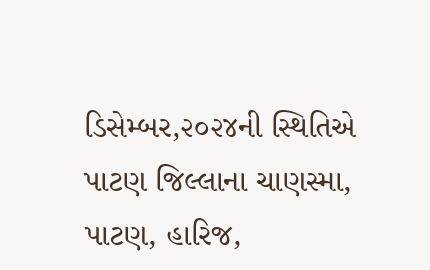ડિસેમ્બર,૨૦૨૪ની સ્થિતિએ પાટણ જિલ્લાના ચાણસ્મા, પાટણ, હારિજ,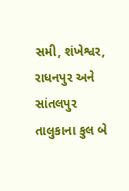સમી, શંખેશ્વર, રાધનપુર અને સાંતલપુર તાલુકાના કુલ બે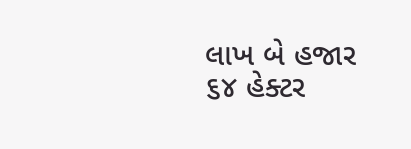લાખ બે હજાર ૬૪ હેક્ટર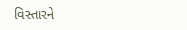વિસ્તારને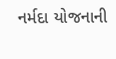નર્મદા યોજનાની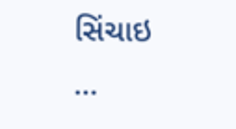સિંચાઇ ...